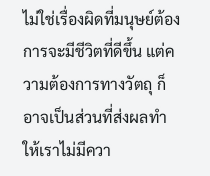ไม่ใช่เรื่องผิดที่มนุษย์ต้องการจะมีชีวิตที่ดีขึ้น แต่ความต้องการทางวัตถุ ก็อาจเป็นส่วนที่ส่งผลทำให้เราไม่มีควา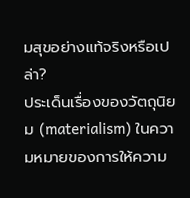มสุขอย่างแท้จริงหรือเปล่า?
ประเด็นเรื่องของวัตถุนิยม (materialism) ในความหมายของการให้ความ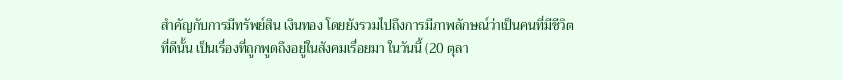สำคัญกับการมีทรัพย์สิน เงินทอง โดยยังรวมไปถึงการมีภาพลักษณ์ว่าเป็นคนที่มีชีวิตที่ดีนั้น เป็นเรื่องที่ถูกพูดถึงอยู่ในสังคมเรื่อยมา ในวันนี้ (20 ตุลา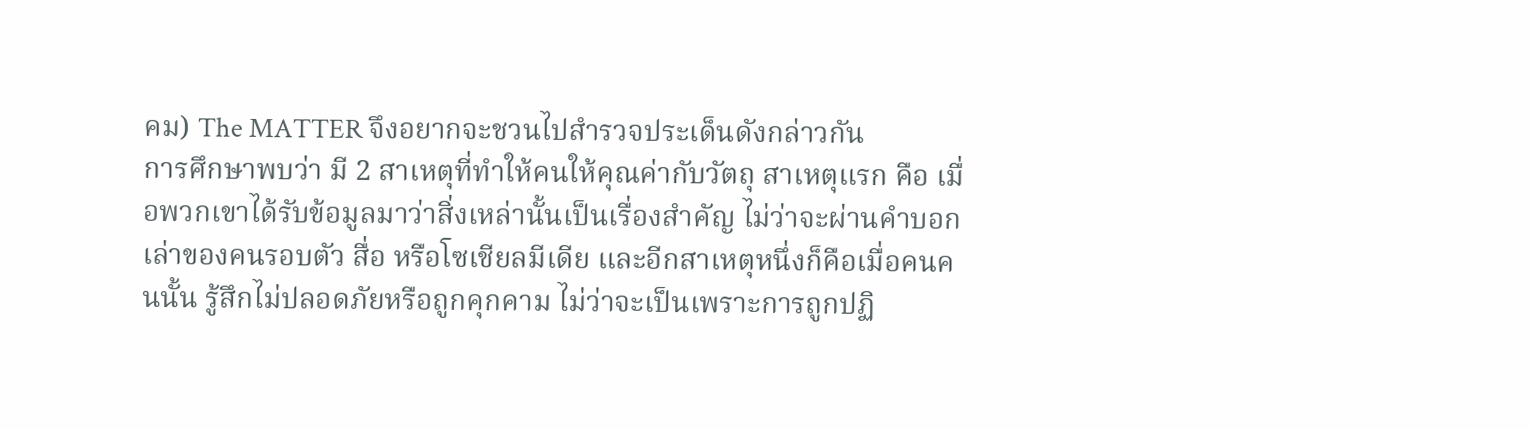คม) The MATTER จึงอยากจะชวนไปสำรวจประเด็นดังกล่าวกัน
การศึกษาพบว่า มี 2 สาเหตุที่ทำให้คนให้คุณค่ากับวัตถุ สาเหตุแรก คือ เมื่อพวกเขาได้รับข้อมูลมาว่าสิ่งเหล่านั้นเป็นเรื่องสำคัญ ไม่ว่าจะผ่านคำบอกเล่าของคนรอบตัว สื่อ หรือโซเชียลมีเดีย และอีกสาเหตุหนึ่งก็คือเมื่อคนคนนั้น รู้สึกไม่ปลอดภัยหรือถูกคุกคาม ไม่ว่าจะเป็นเพราะการถูกปฏิ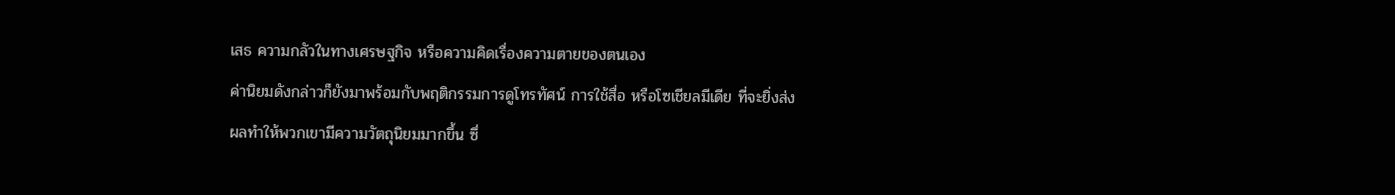เสธ ความกลัวในทางเศรษฐกิจ หรือความคิดเรื่องความตายของตนเอง
ค่านิยมดังกล่าวก็ยังมาพร้อมกับพฤติกรรมการดูโทรทัศน์ การใช้สื่อ หรือโซเชียลมีเดีย ที่จะยิ่งส่งผลทำให้พวกเขามีความวัตถุนิยมมากขึ้น ซึ่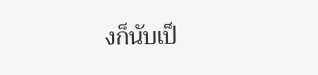งก็นับเป็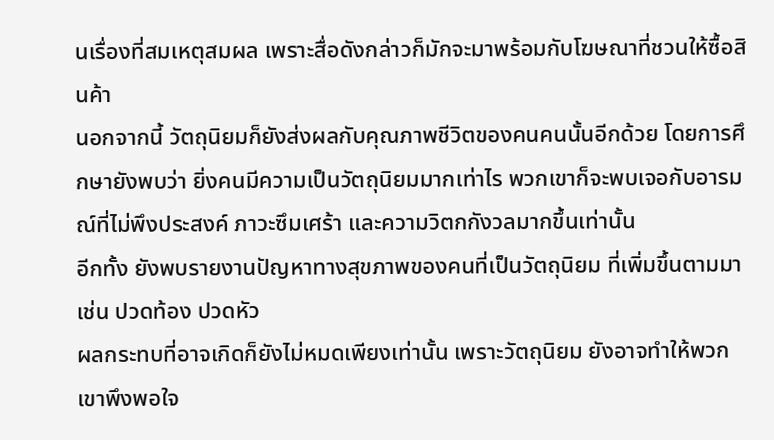นเรื่องที่สมเหตุสมผล เพราะสื่อดังกล่าวก็มักจะมาพร้อมกับโฆษณาที่ชวนให้ซื้อสินค้า
นอกจากนี้ วัตถุนิยมก็ยังส่งผลกับคุณภาพชีวิตของคนคนนั้นอีกด้วย โดยการศึกษายังพบว่า ยิ่งคนมีความเป็นวัตถุนิยมมากเท่าไร พวกเขาก็จะพบเจอกับอารมณ์ที่ไม่พึงประสงค์ ภาวะซึมเศร้า และความวิตกกังวลมากขึ้นเท่านั้น
อีกทั้ง ยังพบรายงานปัญหาทางสุขภาพของคนที่เป็นวัตถุนิยม ที่เพิ่มขึ้นตามมา เช่น ปวดท้อง ปวดหัว
ผลกระทบที่อาจเกิดก็ยังไม่หมดเพียงเท่านั้น เพราะวัตถุนิยม ยังอาจทำให้พวกเขาพึงพอใจ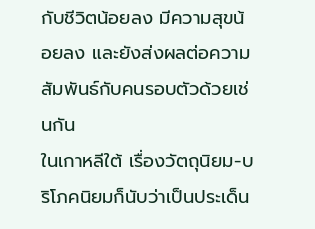กับชีวิตน้อยลง มีความสุขน้อยลง และยังส่งผลต่อความสัมพันธ์กับคนรอบตัวด้วยเช่นกัน
ในเกาหลีใต้ เรื่องวัตถุนิยม-บริโภคนิยมก็นับว่าเป็นประเด็น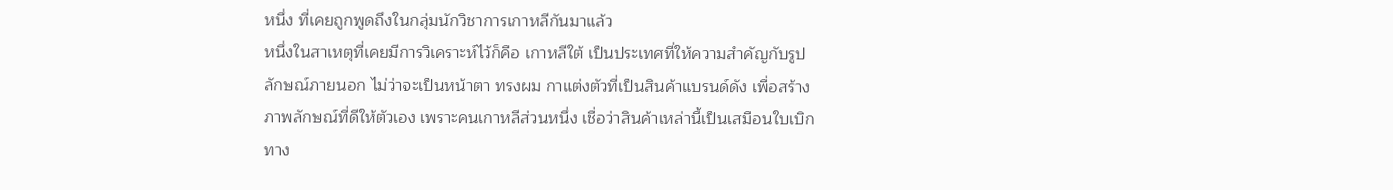หนึ่ง ที่เคยถูกพูดถึงในกลุ่มนักวิชาการเกาหลีกันมาแล้ว
หนึ่งในสาเหตุที่เคยมีการวิเคราะห์ไว้ก็คือ เกาหลีใต้ เป็นประเทศที่ให้ความสำคัญกับรูปลักษณ์ภายนอก ไม่ว่าจะเป็นหน้าตา ทรงผม กาแต่งตัวที่เป็นสินค้าแบรนด์ดัง เพื่อสร้างภาพลักษณ์ที่ดีให้ตัวเอง เพราะคนเกาหลีส่วนหนึ่ง เชื่อว่าสินค้าเหล่านี้เป็นเสมือนใบเบิกทาง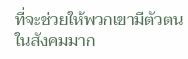ที่จะช่วยให้พวกเขามีตัวตนในสังคมมาก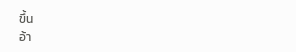ขึ้น
อ้า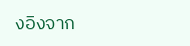งอิงจาก